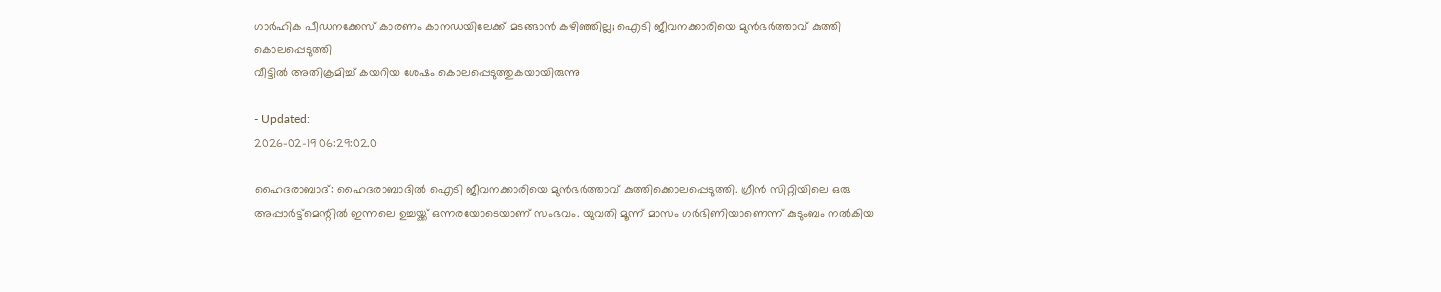ഗാർഹിക പീഡനക്കേസ് കാരണം കാനഡയിലേക്ക് മടങ്ങാൻ കഴിഞ്ഞില്ല; ഐടി ജീവനക്കാരിയെ മുൻഭർത്താവ് കുത്തി കൊലപ്പെടുത്തി
വീട്ടിൽ അതിക്രമിച്ച് കയറിയ ശേഷം കൊലപ്പെടുത്തുകയായിരുന്നു

- Updated:
2026-02-19 06:29:02.0

ഹൈദരാബാദ്: ഹൈദരാബാദിൽ ഐടി ജീവനക്കാരിയെ മുൻഭർത്താവ് കുത്തിക്കൊലപ്പെടുത്തി. ഗ്രീൻ സിറ്റിയിലെ ഒരു അപ്പാർട്ട്മെന്റിൽ ഇന്നലെ ഉച്ചയ്ക്ക് ഒന്നരയോടെയാണ് സംഭവം. യുവതി മൂന്ന് മാസം ഗർഭിണിയാണെന്ന് കുടുംബം നൽകിയ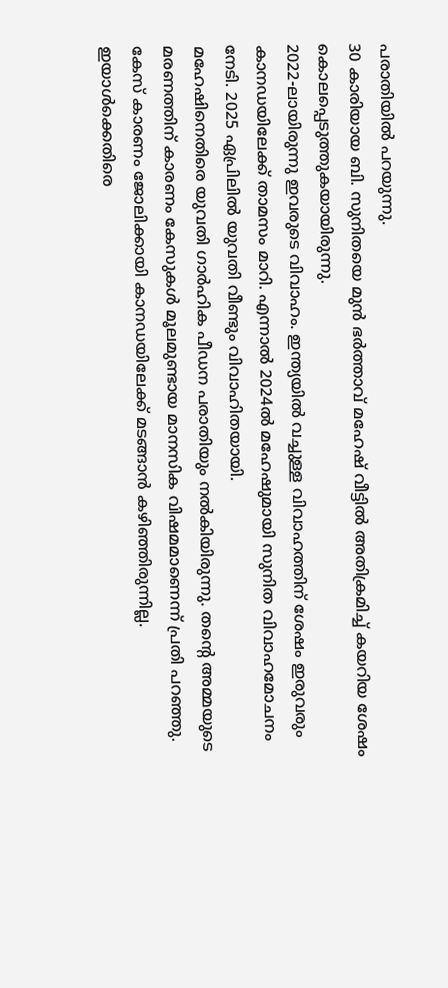പരാതിയിൽ പറയുന്നു.
30 കാരിയായ ബി. സുനിതയെ മുൻ ഭർത്താവ് മഹേഷ് വീട്ടിൽ അതിക്രമിച്ച് കയറിയ ശേഷം കൊലപ്പെടുത്തുകയായിരുന്നു.
2022-ലായിരുന്നു ഇവരുടെ വിവാഹം. ഇന്ത്യയിൽ വച്ചുള്ള വിവാഹത്തിന് ശേഷം ഇരുവരും കാനഡയിലേക്ക് താമസം മാറി. എന്നാൽ 2024ൽ മഹേഷുമായി സുനിത വിവാഹമോചനം നേടി. 2025 ഏപ്രിലിൽ യുവതി വീണ്ടും വിവാഹിതയായി.
മഹേഷിനെതിരെ യുവതി ഗാർഹിക പീഡന പരാതിയും നൽകിയിരുന്നു. തന്റെ അമ്മയുടെ മരണത്തിന് കാരണം കേസുകൾ മൂലമുണ്ടായ മാനസിക വിഷമമാണെന്ന് പ്രതി പറഞ്ഞു. കേസ് കാരണം ജോലിക്കായി കാനഡയിലേക്ക് മടങ്ങാൻ കഴിഞ്ഞിരുന്നില്ല. ഇയാൾക്കെതിരെ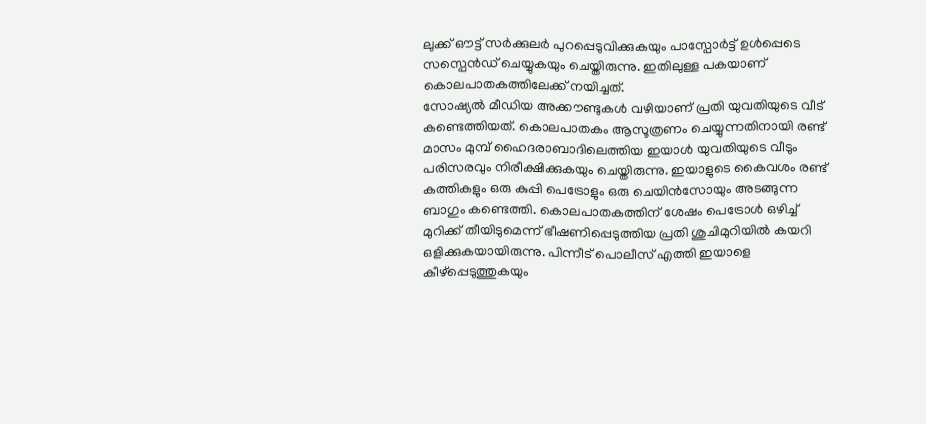ലുക്ക് ഔട്ട് സർക്കുലർ പുറപ്പെടുവിക്കുകയും പാസ്പോർട്ട് ഉൾപ്പെടെ സസ്പെൻഡ് ചെയ്യുകയും ചെയ്തിരുന്നു. ഇതിലുള്ള പകയാണ് കൊലപാതകത്തിലേക്ക് നയിച്ചത്.
സോഷ്യൽ മീഡിയ അക്കൗണ്ടുകൾ വഴിയാണ് പ്രതി യുവതിയുടെ വീട് കണ്ടെത്തിയത്. കൊലപാതകം ആസൂത്രണം ചെയ്യുന്നതിനായി രണ്ട് മാസം മുമ്പ് ഹൈദരാബാദിലെത്തിയ ഇയാൾ യുവതിയുടെ വീടും പരിസരവും നിരീക്ഷിക്കുകയും ചെയ്തിരുന്നു. ഇയാളുടെ കൈവശം രണ്ട് കത്തികളും ഒരു കുപ്പി പെട്രോളും ഒരു ചെയിൻസോയും അടങ്ങുന്ന ബാഗും കണ്ടെത്തി. കൊലപാതകത്തിന് ശേഷം പെട്രോൾ ഒഴിച്ച് മുറിക്ക് തീയിടുമെന്ന് ഭീഷണിപ്പെടുത്തിയ പ്രതി ശുചിമുറിയിൽ കയറി ഒളിക്കുകയായിരുന്നു. പിന്നീട് പൊലീസ് എത്തി ഇയാളെ കീഴ്പ്പെടുത്തുകയും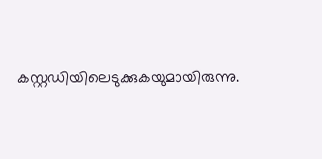കസ്റ്റഡിയിലെടുക്കുകയുമായിരുന്നു.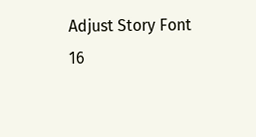Adjust Story Font
16